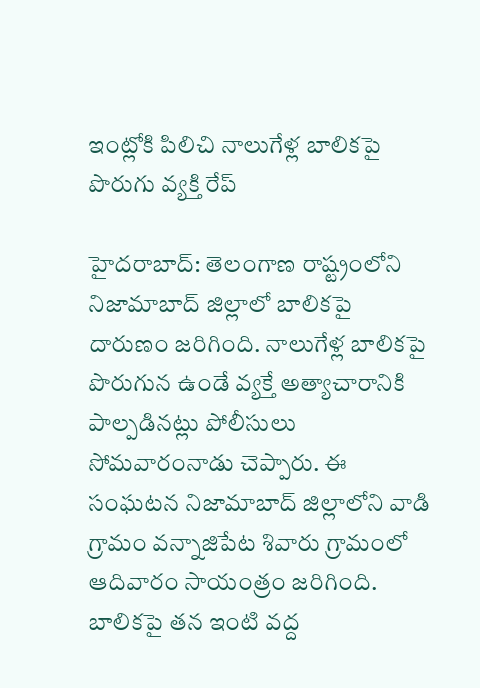ఇంట్లోకి పిలిచి నాలుగేళ్ల బాలికపై పొరుగు వ్యక్తి రేప్

హైదరాబాద్: తెలంగాణ రాష్ట్రంలోని నిజామాబాద్ జిల్లాలో బాలికపై దారుణం జరిగింది. నాలుగేళ్ల బాలికపై పొరుగున ఉండే వ్యక్తే అత్యాచారానికి పాల్పడినట్లు పోలీసులు సోమవారంనాడు చెప్పారు. ఈ సంఘటన నిజామాబాద్ జిల్లాలోని వాడి గ్రామం వన్నాజిపేట శివారు గ్రామంలో ఆదివారం సాయంత్రం జరిగింది.
బాలికపై తన ఇంటి వద్ద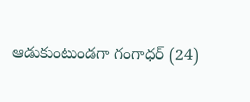ఆడుకుంటుండగా గంగాధర్ (24)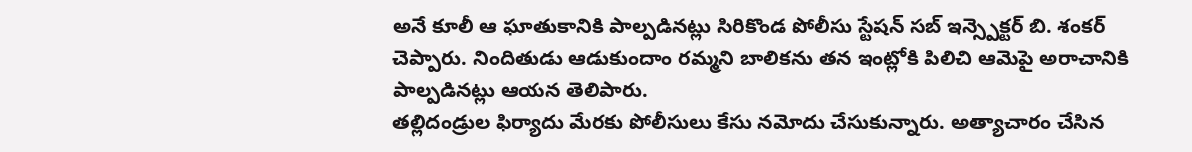అనే కూలీ ఆ ఘాతుకానికి పాల్పడినట్లు సిరికొండ పోలీసు స్టేషన్ సబ్ ఇన్స్పెక్టర్ బి. శంకర్ చెప్పారు. నిందితుడు ఆడుకుందాం రమ్మని బాలికను తన ఇంట్లోకి పిలిచి ఆమెపై అరాచానికి పాల్పడినట్లు ఆయన తెలిపారు.
తల్లిదండ్రుల ఫిర్యాదు మేరకు పోలీసులు కేసు నమోదు చేసుకున్నారు. అత్యాచారం చేసిన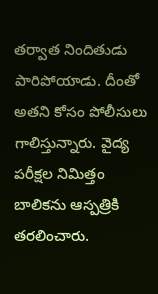తర్వాత నిందితుడు పారిపోయాడు. దీంతో అతని కోసం పోలీసులు గాలిస్తున్నారు. వైద్య పరీక్షల నిమిత్తం బాలికను ఆస్పత్రికి తరలించారు.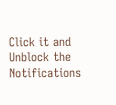Click it and Unblock the Notifications